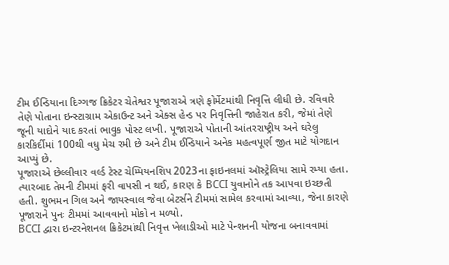ટીમ ઈન્ડિયાના દિગ્ગજ ક્રિકેટર ચેતેશ્વર પૂજારાએ ત્રણે ફોર્મેટમાંથી નિવૃત્તિ લીધી છે. રવિવારે તેણે પોતાના ઇન્સ્ટાગ્રામ એકાઉન્ટ અને એક્સ હેન્ડ પર નિવૃત્તિની જાહેરાત કરી, જેમાં તેણે જૂની યાદોને યાદ કરતાં ભાવુક પોસ્ટ લખી. પૂજારાએ પોતાની આંતરરાષ્ટ્રીય અને ઘરેલુ કારકિર્દીમાં 100થી વધુ મેચ રમી છે અને ટીમ ઈન્ડિયાને અનેક મહત્વપૂર્ણ જીત માટે યોગદાન આપ્યું છે.
પૂજારાએ છેલ્લીવાર વર્લ્ડ ટેસ્ટ ચેમ્પિયનશિપ 2023ના ફાઇનલમાં ઑસ્ટ્રેલિયા સામે રમ્યા હતા. ત્યારબાદ તેમની ટીમમાં ફરી વાપસી ન થઈ, કારણ કે BCCI યુવાનોને તક આપવા ઇચ્છતી હતી. શુભમન ગિલ અને જાયસ્વાલ જેવા બેટર્સને ટીમમાં સામેલ કરવામાં આવ્યા, જેના કારણે પૂજારાને પુનઃ ટીમમાં આવવાનો મોકો ન મળ્યો.
BCCI દ્વારા ઇન્ટરનેશનલ ક્રિકેટમાંથી નિવૃત્ત ખેલાડીઓ માટે પેન્શનની યોજના બનાવવામાં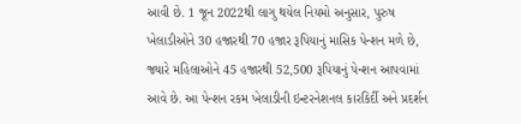આવી છે. 1 જૂન 2022થી લાગુ થયેલ નિયમો અનુસાર, પુરુષ ખેલાડીઓને 30 હજારથી 70 હજાર રૂપિયાનું માસિક પેન્શન મળે છે, જ્યારે મહિલાઓને 45 હજારથી 52,500 રૂપિયાનું પેન્શન આપવામાં આવે છે. આ પેન્શન રકમ ખેલાડીની ઇન્ટરનેશનલ કારકિર્દી અને પ્રદર્શન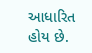આધારિત હોય છે.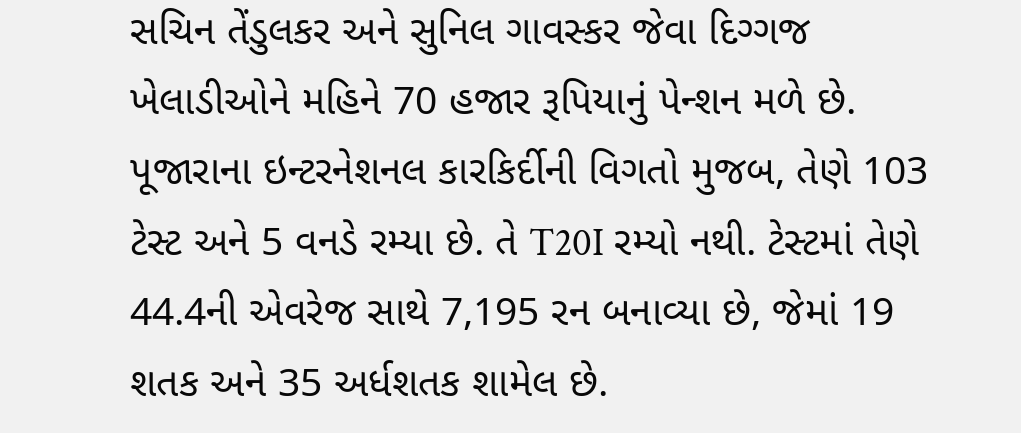સચિન તેંડુલકર અને સુનિલ ગાવસ્કર જેવા દિગ્ગજ ખેલાડીઓને મહિને 70 હજાર રૂપિયાનું પેન્શન મળે છે.
પૂજારાના ઇન્ટરનેશનલ કારકિર્દીની વિગતો મુજબ, તેણે 103 ટેસ્ટ અને 5 વનડે રમ્યા છે. તે T20I રમ્યો નથી. ટેસ્ટમાં તેણે 44.4ની એવરેજ સાથે 7,195 રન બનાવ્યા છે, જેમાં 19 શતક અને 35 અર્ધશતક શામેલ છે.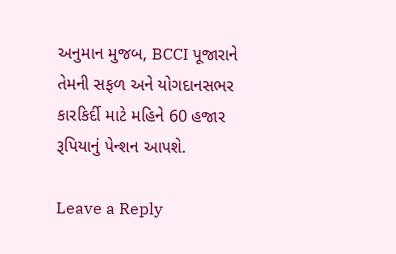અનુમાન મુજબ, BCCI પૂજારાને તેમની સફળ અને યોગદાનસભર કારકિર્દી માટે મહિને 60 હજાર રૂપિયાનું પેન્શન આપશે.

Leave a Reply